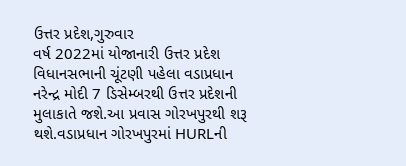ઉત્તર પ્રદેશ,ગુરુવાર
વર્ષ 2022માં યોજાનારી ઉત્તર પ્રદેશ વિધાનસભાની ચૂંટણી પહેલા વડાપ્રધાન નરેન્દ્ર મોદી 7 ડિસેમ્બરથી ઉત્તર પ્રદેશની મુલાકાતે જશે.આ પ્રવાસ ગોરખપુરથી શરૂ થશે.વડાપ્રધાન ગોરખપુરમાં HURLની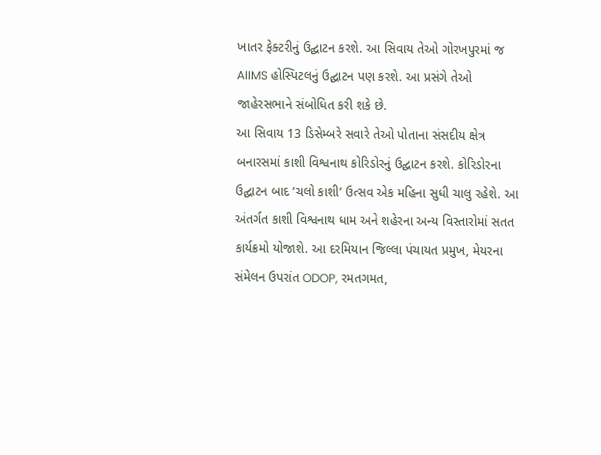ખાતર ફેક્ટરીનું ઉદ્ઘાટન કરશે. આ સિવાય તેઓ ગોરખપુરમાં જ AIIMS હોસ્પિટલનું ઉદ્ઘાટન પણ કરશે. આ પ્રસંગે તેઓ જાહેરસભાને સંબોધિત કરી શકે છે.
આ સિવાય 13 ડિસેમ્બરે સવારે તેઓ પોતાના સંસદીય ક્ષેત્ર બનારસમાં કાશી વિશ્વનાથ કોરિડોરનું ઉદ્ઘાટન કરશે. કોરિડોરના ઉદ્ઘાટન બાદ ‘ચલો કાશી’ ઉત્સવ એક મહિના સુધી ચાલુ રહેશે. આ અંતર્ગત કાશી વિશ્વનાથ ધામ અને શહેરના અન્ય વિસ્તારોમાં સતત કાર્યક્રમો યોજાશે. આ દરમિયાન જિલ્લા પંચાયત પ્રમુખ, મેયરના સંમેલન ઉપરાંત ODOP, રમતગમત,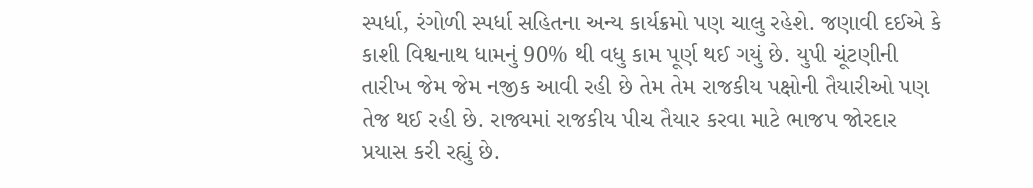સ્પર્ધા, રંગોળી સ્પર્ધા સહિતના અન્ય કાર્યક્રમો પણ ચાલુ રહેશે. જણાવી દઈએ કે કાશી વિશ્વનાથ ધામનું 90% થી વધુ કામ પૂર્ણ થઈ ગયું છે. યુપી ચૂંટણીની તારીખ જેમ જેમ નજીક આવી રહી છે તેમ તેમ રાજકીય પક્ષોની તૈયારીઓ પણ તેજ થઈ રહી છે. રાજ્યમાં રાજકીય પીચ તૈયાર કરવા માટે ભાજપ જોરદાર પ્રયાસ કરી રહ્યું છે.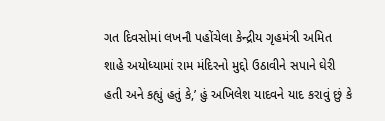ગત દિવસોમાં લખનૌ પહોંચેલા કેન્દ્રીય ગૃહમંત્રી અમિત શાહે અયોધ્યામાં રામ મંદિરનો મુદ્દો ઉઠાવીને સપાને ઘેરી હતી અને કહ્યું હતું કે,’ હું અખિલેશ યાદવને યાદ કરાવું છું કે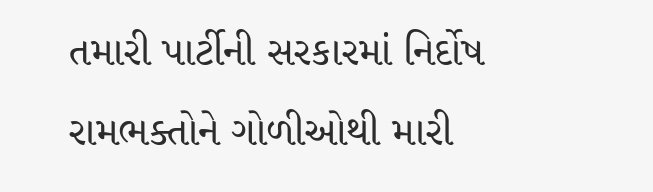તમારી પાર્ટીની સરકારમાં નિર્દોષ રામભક્તોને ગોળીઓથી મારી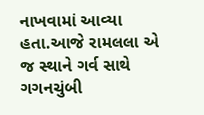નાખવામાં આવ્યા હતા.આજે રામલલા એ જ સ્થાને ગર્વ સાથે ગગનચુંબી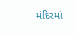મંદિરમાં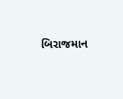બિરાજમાન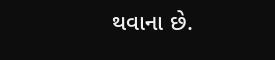થવાના છે.